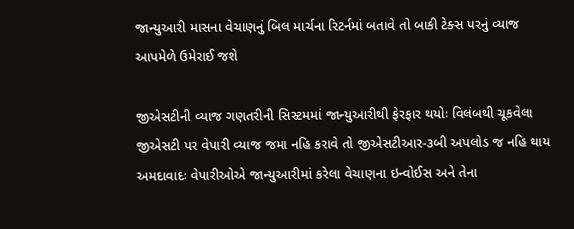જાન્યુઆરી માસના વેચાણનું બિલ માર્ચના રિટર્નમાં બતાવે તો બાકી ટેક્સ પરનું વ્યાજ આપમેળે ઉમેરાઈ જશે

જીએસટીની વ્યાજ ગણતરીની સિસ્ટમમાં જાન્યુઆરીથી ફેરફાર થયોઃ વિલંબથી ચૂકવેલા જીએસટી પર વેપારી વ્યાજ જમા નહિ કરાવે તો જીએસટીઆર-૩બી અપલોડ જ નહિ થાય
અમદાવાદઃ વેપારીઓએ જાન્યુઆરીમાં કરેલા વેચાણના ઇન્વોઈસ અને તેના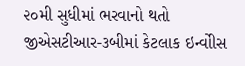૨૦મી સુધીમાં ભરવાનો થતો જીએસટીઆર-૩બીમાં કેટલાક ઇન્વોીસ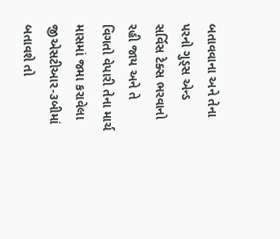બતાવવાના અને તેના પરનો ગુડ્સ એન્ડ સર્વિસ ટેક્સ ભરવાનો રહી જાય અને તે વિગતો વેપારી તેના માર્ચ માસમાં જમા કરાવેલા જીએસટીઆર-૩બીમાં બતાવશે તો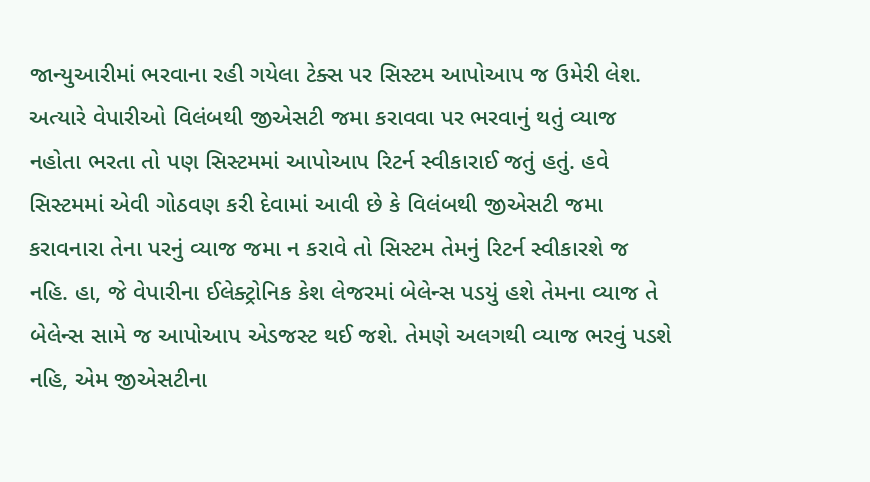જાન્યુઆરીમાં ભરવાના રહી ગયેલા ટેક્સ પર સિસ્ટમ આપોઆપ જ ઉમેરી લેશ. અત્યારે વેપારીઓ વિલંબથી જીએસટી જમા કરાવવા પર ભરવાનું થતું વ્યાજ નહોતા ભરતા તો પણ સિસ્ટમમાં આપોઆપ રિટર્ન સ્વીકારાઈ જતું હતું. હવે સિસ્ટમમાં એવી ગોઠવણ કરી દેવામાં આવી છે કે વિલંબથી જીએસટી જમા કરાવનારા તેના પરનું વ્યાજ જમા ન કરાવે તો સિસ્ટમ તેમનું રિટર્ન સ્વીકારશે જ નહિ. હા, જે વેપારીના ઈલેક્ટ્રોનિક કેશ લેજરમાં બેલેન્સ પડયું હશે તેમના વ્યાજ તે બેલેન્સ સામે જ આપોઆપ એડજસ્ટ થઈ જશે. તેમણે અલગથી વ્યાજ ભરવું પડશે નહિ, એમ જીએસટીના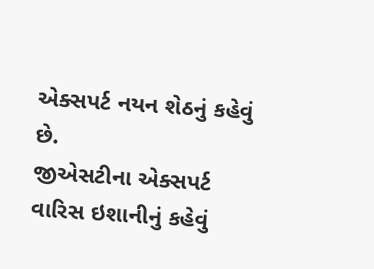એક્સપર્ટ નયન શેઠનું કહેવું છે.
જીએસટીના એક્સપર્ટ વારિસ ઇશાનીનું કહેવું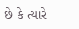છે કે ત્યારે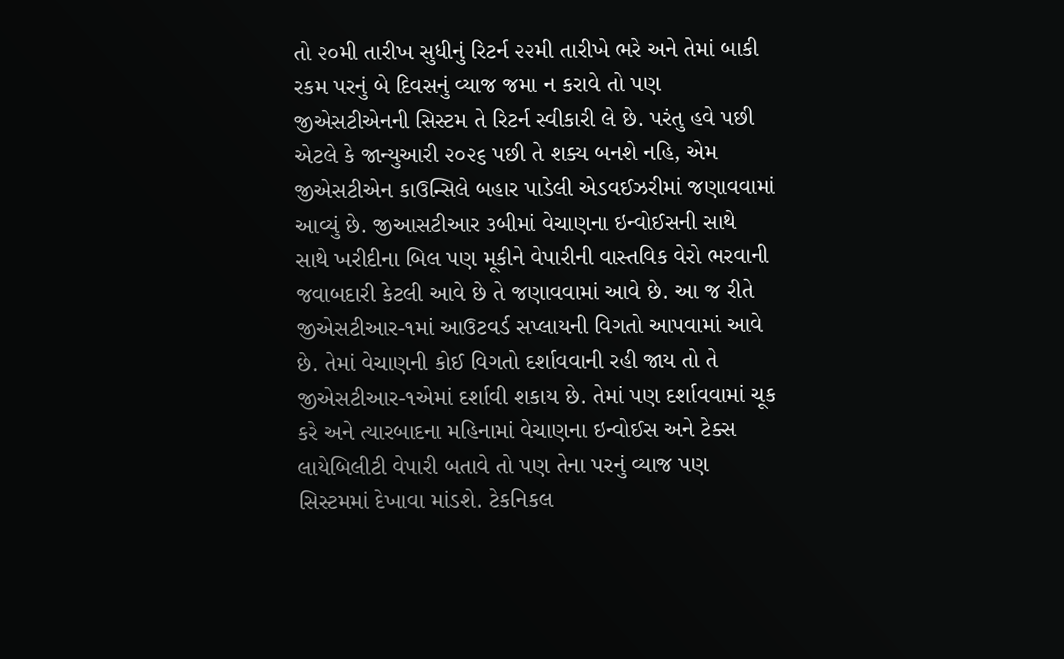તો ૨૦મી તારીખ સુધીનું રિટર્ન ૨૨મી તારીખે ભરે અને તેમાં બાકી રકમ પરનું બે દિવસનું વ્યાજ જમા ન કરાવે તો પણ જીએસટીએનની સિસ્ટમ તે રિટર્ન સ્વીકારી લે છે. પરંતુ હવે પછી એટલે કે જાન્યુઆરી ૨૦૨૬ પછી તે શક્ય બનશે નહિ, એમ જીએસટીએન કાઉન્સિલે બહાર પાડેલી એડવઈઝરીમાં જણાવવામાં આવ્યું છે. જીઆસટીઆર ૩બીમાં વેચાણના ઇન્વોઈસની સાથે સાથે ખરીદીના બિલ પણ મૂકીને વેપારીની વાસ્તવિક વેરો ભરવાની જવાબદારી કેટલી આવે છે તે જણાવવામાં આવે છે. આ જ રીતે જીએસટીઆર-૧માં આઉટવર્ડ સપ્લાયની વિગતો આપવામાં આવે છે. તેમાં વેચાણની કોઈ વિગતો દર્શાવવાની રહી જાય તો તે જીએસટીઆર-૧એમાં દર્શાવી શકાય છે. તેમાં પણ દર્શાવવામાં ચૂક કરે અને ત્યારબાદના મહિનામાં વેચાણના ઇન્વોઈસ અને ટેક્સ લાયેબિલીટી વેપારી બતાવે તો પણ તેના પરનું વ્યાજ પણ સિસ્ટમમાં દેખાવા માંડશે. ટેકનિકલ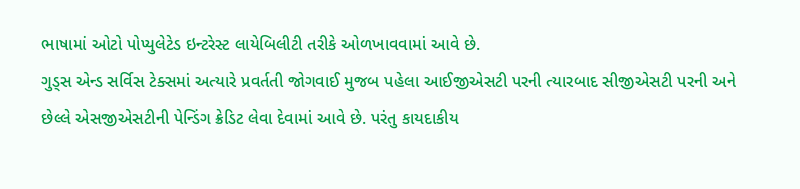ભાષામાં ઓટો પોપ્યુલેટેડ ઇન્ટરેસ્ટ લાયેબિલીટી તરીકે ઓળખાવવામાં આવે છે.
ગુડ્સ એન્ડ સર્વિસ ટેક્સમાં અત્યારે પ્રવર્તતી જોગવાઈ મુજબ પહેલા આઈજીએસટી પરની ત્યારબાદ સીજીએસટી પરની અને છેલ્લે એસજીએસટીની પેન્ડિંગ ક્રેડિટ લેવા દેવામાં આવે છે. પરંતુ કાયદાકીય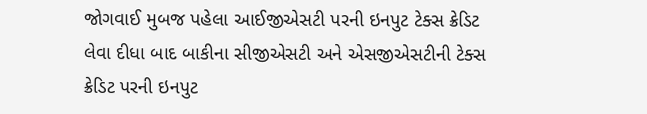જોગવાઈ મુબજ પહેલા આઈજીએસટી પરની ઇનપુટ ટેક્સ ક્રેડિટ લેવા દીધા બાદ બાકીના સીજીએસટી અને એસજીએસટીની ટેક્સ ક્રેડિટ પરની ઇનપુટ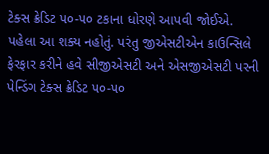ટેક્સ ક્રેડિટ ૫૦-૫૦ ટકાના ધોરણે આપવી જોઈએ. પહેલા આ શક્ય નહોતું. પરંતુ જીએસટીએન કાઉન્સિલે ફેરફાર કરીને હવે સીજીએસટી અને એસજીએસટી પરની પેન્ડિંગ ટેક્સ ક્રેડિટ ૫૦-૫૦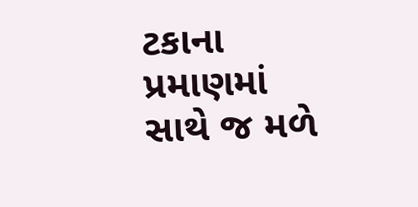ટકાના પ્રમાણમાં સાથે જ મળે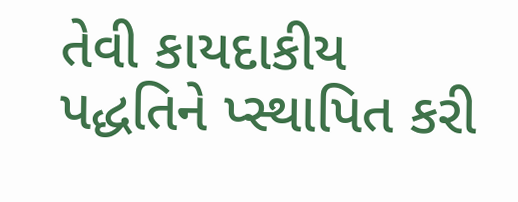તેવી કાયદાકીય પદ્ધતિને પ્સ્થાપિત કરી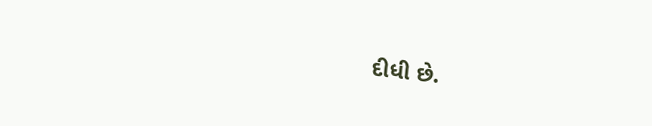દીધી છે.